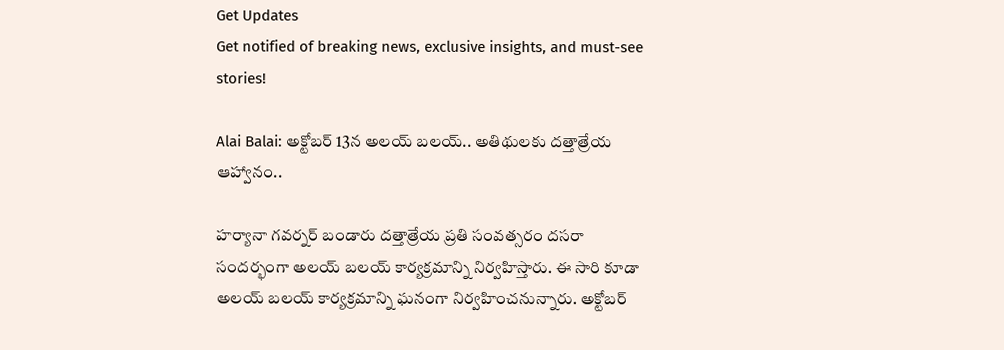Get Updates
Get notified of breaking news, exclusive insights, and must-see stories!

Alai Balai: అక్టోబర్ 13న అలయ్ బలయ్.. అతిథులకు దత్తాత్రేయ ఆహ్వానం..

హర్యానా గవర్నర్ బండారు దత్తాత్రేయ ప్రతి సంవత్సరం దసరా సందర్భంగా అలయ్ బలయ్ కార్యక్రమాన్ని నిర్వహిస్తారు. ఈ సారి కూడా అలయ్ బలయ్ కార్యక్రమాన్ని ఘనంగా నిర్వహించనున్నారు. అక్టోబర్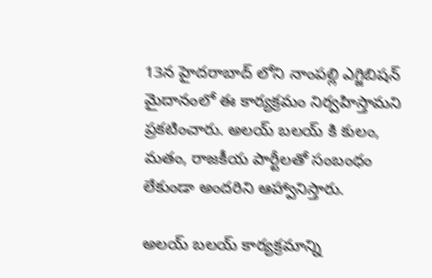13న హైదరాబాద్ లోని నాంపల్లి ఎగ్జిబిషన్ మైదానంలో ఈ కార్యక్రమం నిర్వహిస్తామని ప్రకటించారు. అలయ్ బలయ్ కి కులం, మతం, రాజకీయ పార్టీలతో సంబంధం లేకుండా అందరిని ఆహ్వానిస్తారు.

అలయ్ బలయ్ కార్యక్రమాన్ని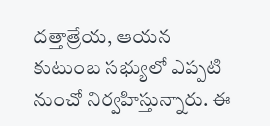దత్తాత్రేయ, ఆయన కుటుంబ సభ్యులో ఎప్పటి నుంచో నిర్వహిస్తున్నారు. ఈ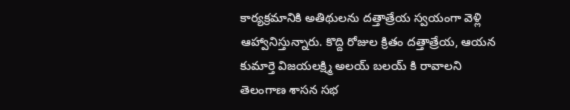కార్యక్రమానికి అతిథులను దత్తాత్రేయ స్వయంగా వెళ్లి ఆహ్వానిస్తున్నారు. కొద్ది రోజుల క్రితం దత్తాత్రేయ, ఆయన కుమార్తె విజయలక్ష్మి అలయ్ బలయ్ కి రావాలని తెలంగాణ శాసన సభ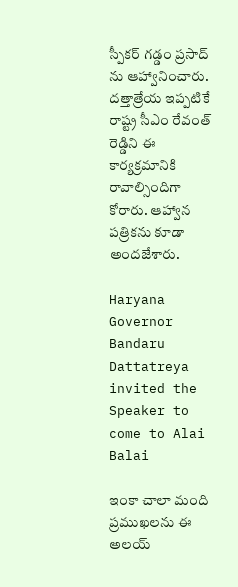స్పీకర్ గడ్డం ప్రసాద్ ను ఆహ్వానించారు. దత్తాత్రేయ ఇప్పటికే రాష్ట్ర సీఎం రేవంత్ రెడ్డిని ఈ కార్యక్రమానికి రావాల్సిందిగా కోరారు. ఆహ్వాన పత్రికను కూడా అందజేశారు.

Haryana Governor Bandaru Dattatreya invited the Speaker to come to Alai Balai

ఇంకా చాలా మంది ప్రముఖలను ఈ అలయ్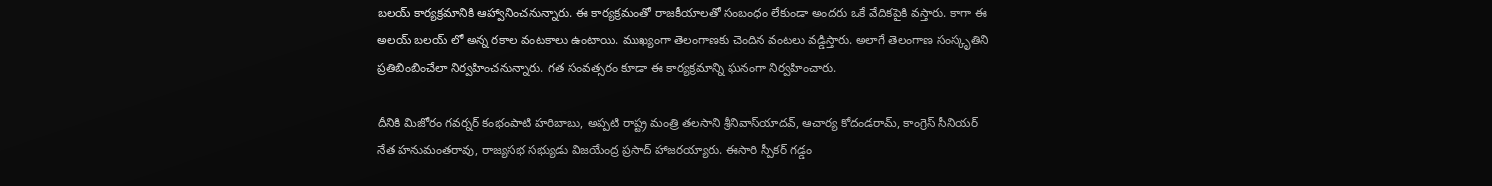బలయ్ కార్యక్రమానికి ఆహ్వానించనున్నారు. ఈ కార్యక్రమంతో రాజకీయాలతో సంబంధం లేకుండా అందరు ఒకే వేదికపైకి వస్తారు. కాగా ఈ అలయ్ బలయ్ లో అన్న రకాల వంటకాలు ఉంటాయి. ముఖ్యంగా తెలంగాణకు చెందిన వంటలు వడ్డిస్తారు. అలాగే తెలంగాణ సంస్కృతిని ప్రతిబింబించేలా నిర్వహించనున్నారు. గత సంవత్సరం కూడా ఈ కార్యక్రమాన్ని ఘనంగా నిర్వహించారు.

దీనికి మిజోరం గవర్నర్‌ కంభంపాటి హరిబాబు, అప్పటి రాష్ట్ర మంత్రి తలసాని శ్రీనివాస్‌యాదవ్‌, ఆచార్య కోదండరామ్‌, కాంగ్రెస్‌ సీనియర్ నేత హనుమంతరావు, రాజ్యసభ సభ్యుడు విజయేంద్ర ప్రసాద్‌ హాజరయ్యారు. ఈసారి స్పీకర్ గడ్డం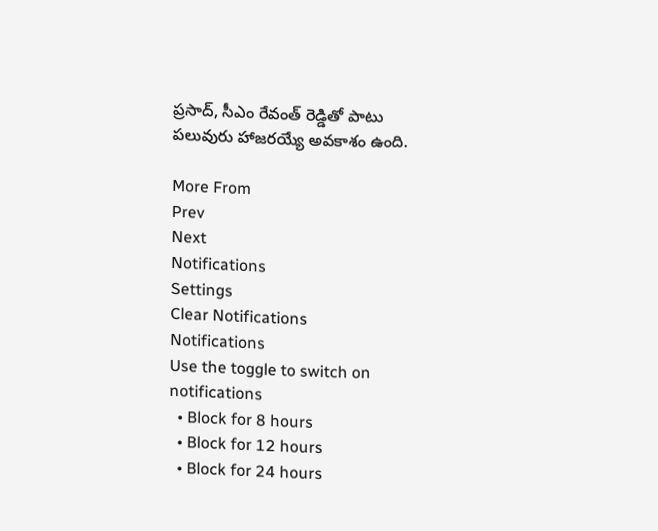ప్రసాద్, సీఎం రేవంత్ రెడ్డితో పాటు పలువురు హాజరయ్యే అవకాశం ఉంది.

More From
Prev
Next
Notifications
Settings
Clear Notifications
Notifications
Use the toggle to switch on notifications
  • Block for 8 hours
  • Block for 12 hours
  • Block for 24 hours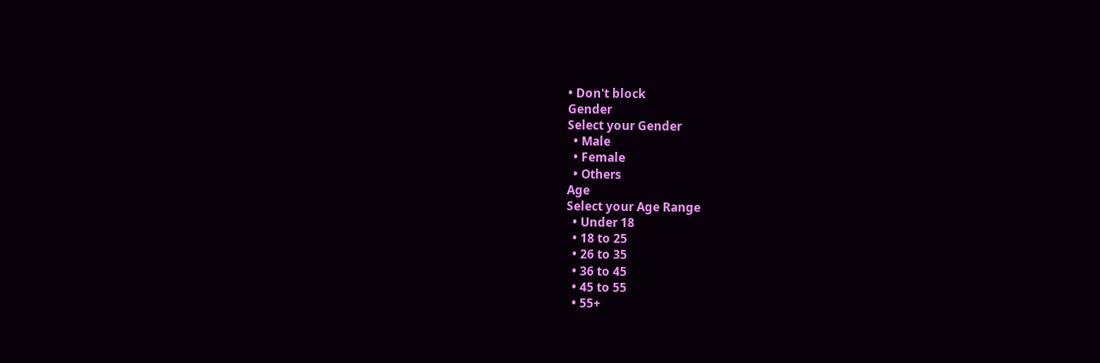• Don't block
Gender
Select your Gender
  • Male
  • Female
  • Others
Age
Select your Age Range
  • Under 18
  • 18 to 25
  • 26 to 35
  • 36 to 45
  • 45 to 55
  • 55+